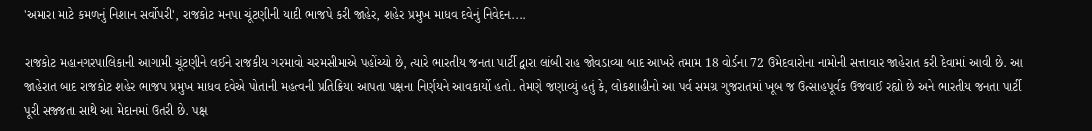'અમારા માટે કમળનું નિશાન સર્વોપરી', રાજકોટ મનપા ચૂંટણીની યાદી ભાજપે કરી જાહેર, શહેર પ્રમુખ માધવ દવેનું નિવેદન....

રાજકોટ મહાનગરપાલિકાની આગામી ચૂંટણીને લઈને રાજકીય ગરમાવો ચરમસીમાએ પહોંચ્યો છે, ત્યારે ભારતીય જનતા પાર્ટી દ્વારા લાંબી રાહ જોવડાવ્યા બાદ આખરે તમામ 18 વોર્ડના 72 ઉમેદવારોના નામોની સત્તાવાર જાહેરાત કરી દેવામાં આવી છે. આ જાહેરાત બાદ રાજકોટ શહેર ભાજપ પ્રમુખ માધવ દવેએ પોતાની મહત્વની પ્રતિક્રિયા આપતા પક્ષના નિર્ણયને આવકાર્યો હતો. તેમણે જણાવ્યું હતું કે, લોકશાહીનો આ પર્વ સમગ્ર ગુજરાતમાં ખૂબ જ ઉત્સાહપૂર્વક ઉજવાઈ રહ્યો છે અને ભારતીય જનતા પાર્ટી પૂરી સજ્જતા સાથે આ મેદાનમાં ઉતરી છે. પક્ષ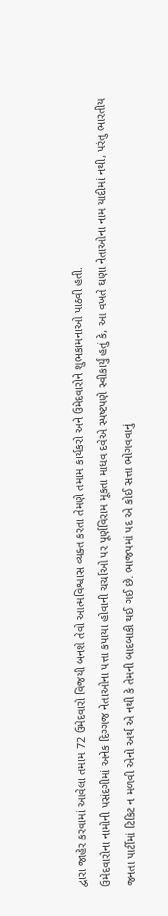દ્વારા જાહેર કરવામાં આવેલા તમામ 72 ઉમેદવારો વિજયી બનશે તેવો આત્મવિશ્વાસ વ્યક્ત કરતા તેમણે તમામ કાર્યકરો અને ઉમેદવારોને શુભકામનાઓ પાઠવી હતી.
ઉમેદવારોના નામોની પસંદગીમાં અનેક દિગ્ગજ નેતાઓના પત્તા કપાયા હોવાની ચર્ચાઓ પર પૂર્ણવિરામ મૂકતા માધવ દવેએ સ્પષ્ટપણે સ્વીકાર્યું હતું કે, આ વખતે ઘણા નેતાઓના નામ યાદીમાં નથી, પરંતુ ભારતીય જનતા પાર્ટીમાં ટિકિટ ન મળવી એનો અર્થ એ નથી કે તેમની બાદબાકી થઈ ગઈ છે. ભાજપમાં પદ એ કોઈ સત્તા ભોગવવાનું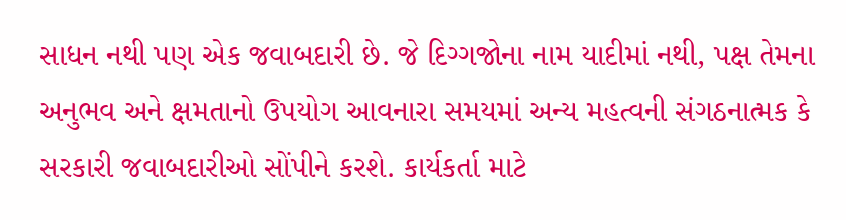સાધન નથી પણ એક જવાબદારી છે. જે દિગ્ગજોના નામ યાદીમાં નથી, પક્ષ તેમના અનુભવ અને ક્ષમતાનો ઉપયોગ આવનારા સમયમાં અન્ય મહત્વની સંગઠનાત્મક કે સરકારી જવાબદારીઓ સોંપીને કરશે. કાર્યકર્તા માટે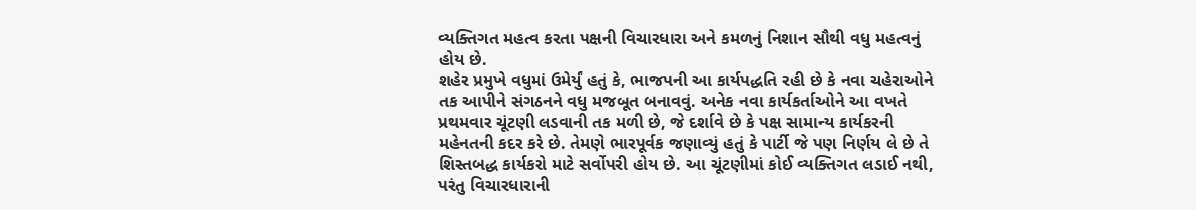વ્યક્તિગત મહત્વ કરતા પક્ષની વિચારધારા અને કમળનું નિશાન સૌથી વધુ મહત્વનું હોય છે.
શહેર પ્રમુખે વધુમાં ઉમેર્યું હતું કે, ભાજપની આ કાર્યપદ્ધતિ રહી છે કે નવા ચહેરાઓને તક આપીને સંગઠનને વધુ મજબૂત બનાવવું. અનેક નવા કાર્યકર્તાઓને આ વખતે પ્રથમવાર ચૂંટણી લડવાની તક મળી છે, જે દર્શાવે છે કે પક્ષ સામાન્ય કાર્યકરની મહેનતની કદર કરે છે. તેમણે ભારપૂર્વક જણાવ્યું હતું કે પાર્ટી જે પણ નિર્ણય લે છે તે શિસ્તબદ્ધ કાર્યકરો માટે સર્વોપરી હોય છે. આ ચૂંટણીમાં કોઈ વ્યક્તિગત લડાઈ નથી, પરંતુ વિચારધારાની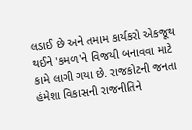લડાઈ છે અને તમામ કાર્યકરો એકજૂથ થઈને 'કમળ'ને વિજયી બનાવવા માટે કામે લાગી ગયા છે. રાજકોટની જનતા હંમેશા વિકાસની રાજનીતિને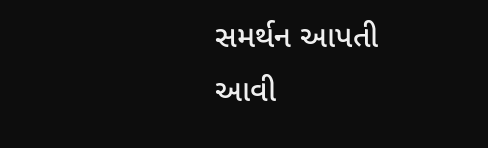સમર્થન આપતી આવી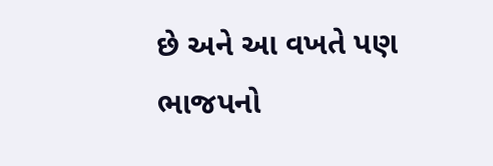છે અને આ વખતે પણ ભાજપનો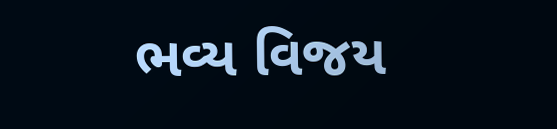ભવ્ય વિજય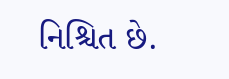નિશ્ચિત છે.